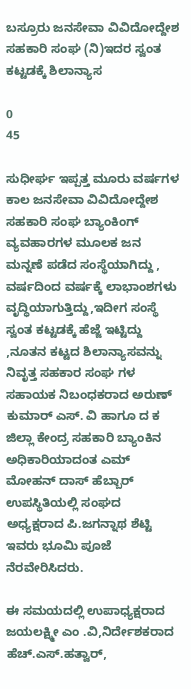ಬಸ್ರೂರು ಜನಸೇವಾ ವಿವಿದೋದ್ದೇಶ ಸಹಕಾರಿ ಸಂಘ‌ (ನಿ)ಇದರ ಸ್ವಂತ ಕಟ್ಟಡಕ್ಕೆ ಶಿಲಾನ್ಯಾಸ

0
45

ಸುಧೀರ್ಘ ಇಪ್ಪತ್ತ ಮೂರು ವರ್ಷಗಳ ಕಾಲ ಜನಸೇವಾ ವಿವಿದೋದ್ದೇಶ ಸಹಕಾರಿ ಸಂಘ ಬ್ಯಾಂಕಿಂಗ್ ವ್ಯವಹಾರಗಳ ಮೂಲಕ ಜನ ಮನ್ನಣೆ ಪಡೆದ ಸಂಸ್ಥೆಯಾಗಿದ್ದು , ವರ್ಷದಿಂದ ವರ್ಷಕ್ಕೆ ಲಾಭಾಂಶಗಳು ವೃದ್ಧಿಯಾಗುತ್ತಿದ್ದು,ಇದೀಗ ಸಂಸ್ಥೆ ಸ್ವಂತ ಕಟ್ಟಡಕ್ಕೆ ಹೆಜ್ಜೆ ಇಟ್ಟಿದ್ದು ,ನೂತನ ಕಟ್ಟದ ಶಿಲಾನ್ಯಾಸವನ್ನು ನಿವೃತ್ತ ಸಹಕಾರ ಸಂಘ ಗಳ ಸಹಾಯಕ ನಿಬಂಧಕರಾದ ಅರುಣ್ ಕುಮಾರ್ ಎಸ್. ವಿ ಹಾಗೂ ದ ಕ ಜಿಲ್ಲಾ ಕೇಂದ್ರ ಸಹಕಾರಿ ಬ್ಯಾಂಕಿನ ಅಧಿಕಾರಿಯಾದಂತ ಎಮ್ ಮೋಹನ್ ದಾಸ್ ಹೆಬ್ಬಾರ್ ಉಪಸ್ಥಿತಿಯಲ್ಲಿ ಸಂಘದ ಅಧ್ಯಕ್ಷರಾದ ಪಿ.ಜಗನ್ನಾಥ ಶೆಟ್ಟಿ ಇವರು ಭೂಮಿ ಪೂಜೆ ನೆರವೇರಿಸಿದರು.

ಈ ಸಮಯದಲ್ಲಿ ಉಪಾಧ್ಯಕ್ಷರಾದ ಜಯಲಕ್ಷ್ಮೀ ಎಂ .ವಿ,ನಿರ್ದೇಶಕರಾದ ಹೆಚ್.ಎಸ್.ಹತ್ವಾರ್,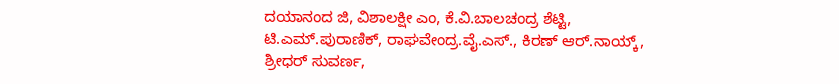ದಯಾನಂದ ಜಿ, ವಿಶಾಲಕ್ಷೀ ಎಂ, ಕೆ.ವಿ.ಬಾಲಚಂದ್ರ ಶೆಟ್ಟಿ, ಟಿ.ಎಮ್.ಪುರಾಣಿಕ್, ರಾಘವೇಂದ್ರ.ವೈ.ಎಸ್., ಕಿರಣ್ ಆರ್.ನಾಯ್ಕ್, ಶ್ರೀಧರ್ ಸುವರ್ಣ,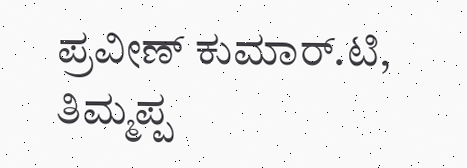ಪ್ರವೀಣ್ ಕುಮಾರ್.ಟಿ, ತಿಮ್ಮಪ್ಪ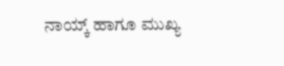ನಾಯ್ಕ್ ಹಾಗೂ ಮುಖ್ಯ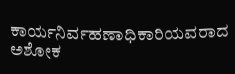ಕಾರ್ಯನಿರ್ವಹಣಾಧಿಕಾರಿಯವರಾದ ಅಶೋಕ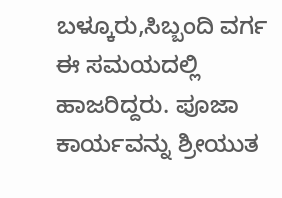ಬಳ್ಕೂರು,ಸಿಬ್ಬಂದಿ ವರ್ಗ ಈ ಸಮಯದಲ್ಲಿ ಹಾಜರಿದ್ದರು. ಪೂಜಾ ಕಾರ್ಯವನ್ನು ಶ್ರೀಯುತ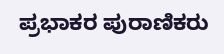ಪ್ರಭಾಕರ ಪುರಾಣಿಕರು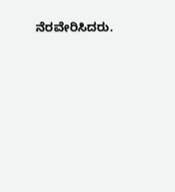ನೆರವೇರಿಸಿದರು.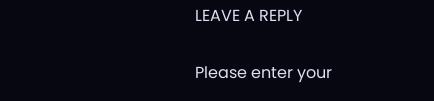LEAVE A REPLY

Please enter your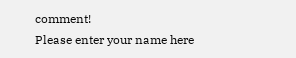comment!
Please enter your name here